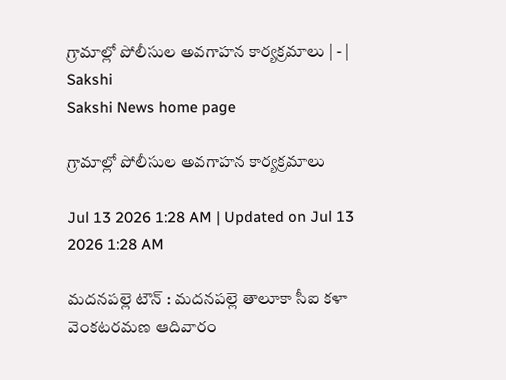గ్రామాల్లో పోలీసుల అవగాహన కార్యక్రమాలు | - | Sakshi
Sakshi News home page

గ్రామాల్లో పోలీసుల అవగాహన కార్యక్రమాలు

Jul 13 2026 1:28 AM | Updated on Jul 13 2026 1:28 AM

మదనపల్లె టౌన్‌ : మదనపల్లె తాలూకా సీఐ కళా వెంకటరమణ ఆదివారం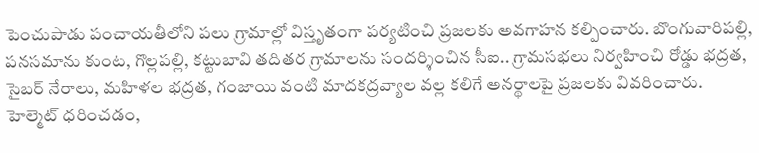పెంచుపాడు పంచాయతీలోని పలు గ్రామాల్లో విస్తృతంగా పర్యటించి ప్రజలకు అవగాహన కల్పించారు. బొంగువారిపల్లి, పనసమాను కుంట, గొల్లపల్లి, కట్టుబావి తదితర గ్రామాలను సందర్శించిన సీఐ.. గ్రామసభలు నిర్వహించి రోడ్డు భద్రత, సైబర్‌ నేరాలు, మహిళల భద్రత, గంజాయి వంటి మాదకద్రవ్యాల వల్ల కలిగే అనర్థాలపై ప్రజలకు వివరించారు. హెల్మెట్‌ ధరించడం,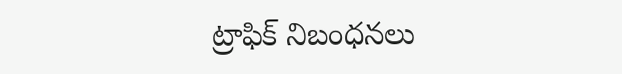ట్రాఫిక్‌ నిబంధనలు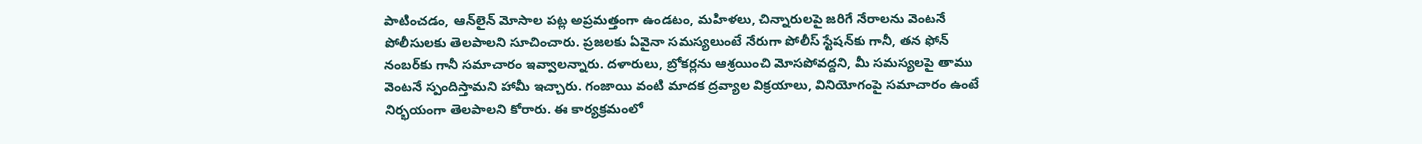పాటించడం, ఆన్‌లైన్‌ మోసాల పట్ల అప్రమత్తంగా ఉండటం, మహిళలు, చిన్నారులపై జరిగే నేరాలను వెంటనే పోలీసులకు తెలపాలని సూచించారు. ప్రజలకు ఏవైనా సమస్యలుంటే నేరుగా పోలీస్‌ స్టేషన్‌కు గానీ, తన ఫోన్‌ నంబర్‌కు గానీ సమాచారం ఇవ్వాలన్నారు. దళారులు, బ్రోకర్లను ఆశ్రయించి మోసపోవద్దని, మీ సమస్యలపై తాము వెంటనే స్పందిస్తామని హామీ ఇచ్చారు. గంజాయి వంటి మాదక ద్రవ్యాల విక్రయాలు, వినియోగంపై సమాచారం ఉంటే నిర్భయంగా తెలపాలని కోరారు. ఈ కార్యక్రమంలో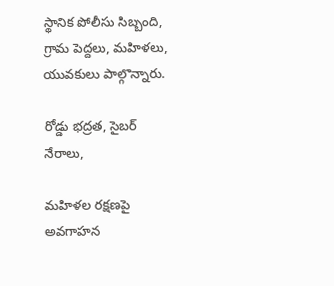స్థానిక పోలీసు సిబ్బంది, గ్రామ పెద్దలు, మహిళలు, యువకులు పాల్గొన్నారు.

రోడ్డు భద్రత, సైబర్‌ నేరాలు,

మహిళల రక్షణపై అవగాహన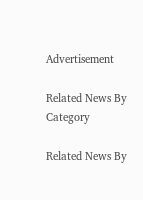Advertisement

Related News By Category

Related News By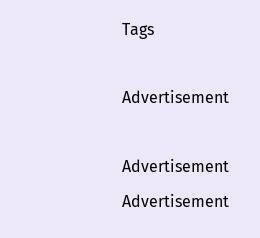Tags

Advertisement

Advertisement
Advertisement